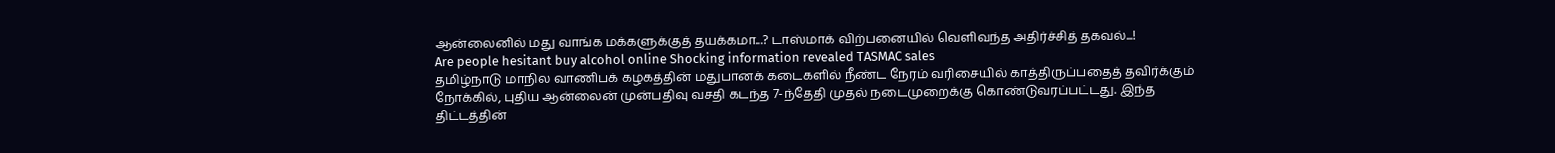ஆன்லைனில் மது வாங்க மக்களுக்குத் தயக்கமா...? டாஸ்மாக் விற்பனையில் வெளிவந்த அதிர்ச்சித் தகவல்...!
Are people hesitant buy alcohol online Shocking information revealed TASMAC sales
தமிழ்நாடு மாநில வாணிபக் கழகத்தின் மதுபானக் கடைகளில் நீண்ட நேரம் வரிசையில் காத்திருப்பதைத் தவிர்க்கும் நோக்கில், புதிய ஆன்லைன் முன்பதிவு வசதி கடந்த 7-ந்தேதி முதல் நடைமுறைக்கு கொண்டுவரப்பட்டது. இந்த திட்டத்தின்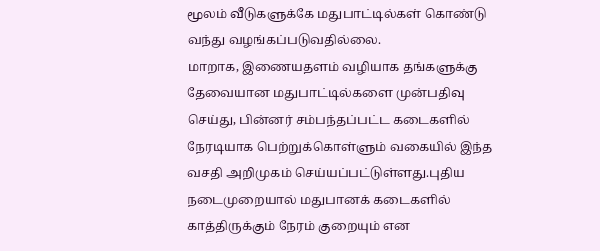மூலம் வீடுகளுக்கே மதுபாட்டில்கள் கொண்டு வந்து வழங்கப்படுவதில்லை.
மாறாக, இணையதளம் வழியாக தங்களுக்கு தேவையான மதுபாட்டில்களை முன்பதிவு செய்து, பின்னர் சம்பந்தப்பட்ட கடைகளில் நேரடியாக பெற்றுக்கொள்ளும் வகையில் இந்த வசதி அறிமுகம் செய்யப்பட்டுள்ளது.புதிய நடைமுறையால் மதுபானக் கடைகளில் காத்திருக்கும் நேரம் குறையும் என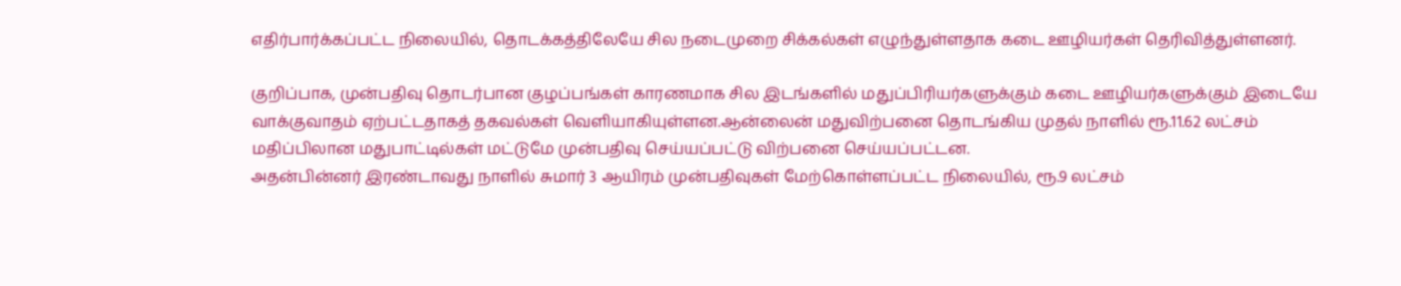எதிர்பார்க்கப்பட்ட நிலையில், தொடக்கத்திலேயே சில நடைமுறை சிக்கல்கள் எழுந்துள்ளதாக கடை ஊழியர்கள் தெரிவித்துள்ளனர்.

குறிப்பாக, முன்பதிவு தொடர்பான குழப்பங்கள் காரணமாக சில இடங்களில் மதுப்பிரியர்களுக்கும் கடை ஊழியர்களுக்கும் இடையே வாக்குவாதம் ஏற்பட்டதாகத் தகவல்கள் வெளியாகியுள்ளன.ஆன்லைன் மதுவிற்பனை தொடங்கிய முதல் நாளில் ரூ.11.62 லட்சம் மதிப்பிலான மதுபாட்டில்கள் மட்டுமே முன்பதிவு செய்யப்பட்டு விற்பனை செய்யப்பட்டன.
அதன்பின்னர் இரண்டாவது நாளில் சுமார் 3 ஆயிரம் முன்பதிவுகள் மேற்கொள்ளப்பட்ட நிலையில், ரூ.9 லட்சம்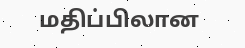மதிப்பிலான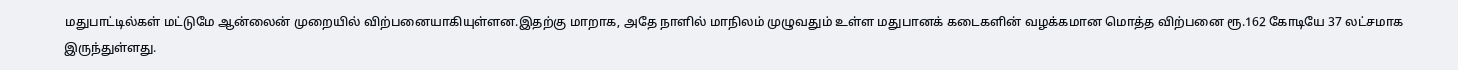மதுபாட்டில்கள் மட்டுமே ஆன்லைன் முறையில் விற்பனையாகியுள்ளன.இதற்கு மாறாக, அதே நாளில் மாநிலம் முழுவதும் உள்ள மதுபானக் கடைகளின் வழக்கமான மொத்த விற்பனை ரூ.162 கோடியே 37 லட்சமாக இருந்துள்ளது.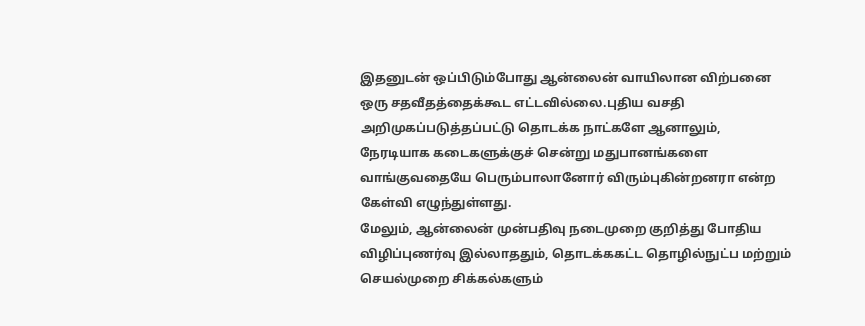இதனுடன் ஒப்பிடும்போது ஆன்லைன் வாயிலான விற்பனை ஒரு சதவீதத்தைக்கூட எட்டவில்லை.புதிய வசதி அறிமுகப்படுத்தப்பட்டு தொடக்க நாட்களே ஆனாலும், நேரடியாக கடைகளுக்குச் சென்று மதுபானங்களை வாங்குவதையே பெரும்பாலானோர் விரும்புகின்றனரா என்ற கேள்வி எழுந்துள்ளது.
மேலும், ஆன்லைன் முன்பதிவு நடைமுறை குறித்து போதிய விழிப்புணர்வு இல்லாததும், தொடக்ககட்ட தொழில்நுட்ப மற்றும் செயல்முறை சிக்கல்களும்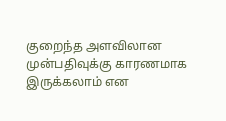குறைந்த அளவிலான முன்பதிவுக்கு காரணமாக இருக்கலாம் என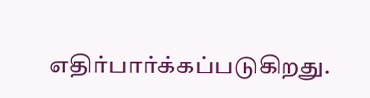எதிர்பார்க்கப்படுகிறது.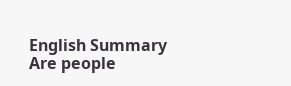English Summary
Are people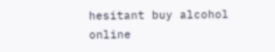hesitant buy alcohol online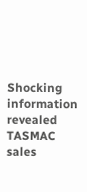Shocking information revealed TASMAC sales